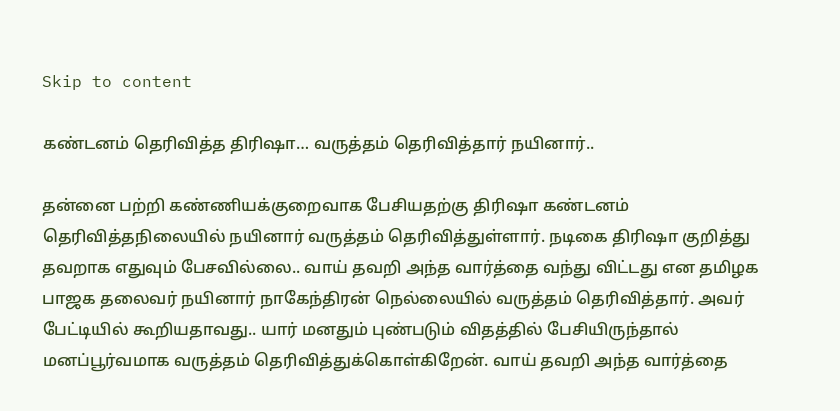Skip to content

கண்டனம் தெரிவித்த திரிஷா… வருத்தம் தெரிவித்தார் நயினார்..

தன்னை பற்றி கண்ணியக்குறைவாக பேசியதற்கு திரிஷா கண்டனம் தெரிவித்தநிலையில் நயினார் வருத்தம் தெரிவித்துள்ளார். நடிகை திரிஷா குறித்து தவறாக எதுவும் பேசவில்லை.. வாய் தவறி அந்த வார்த்தை வந்து விட்டது என தமிழக பாஜக தலைவர் நயினார் நாகேந்திரன் நெல்லையில் வருத்தம் தெரிவித்தார். அவர் பேட்டியில் கூறியதாவது.. யார் மனதும் புண்படும் விதத்தில் பேசியிருந்தால் மனப்பூர்வமாக வருத்தம் தெரிவித்துக்கொள்கிறேன். வாய் தவறி அந்த வார்த்தை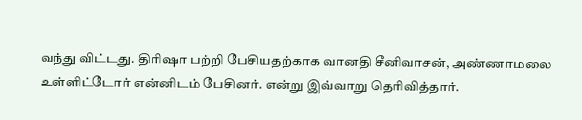வந்து விட்டது. திரிஷா பற்றி பேசியதற்காக வானதி சீனிவாசன், அண்ணாமலை உள்ளிட்டோர் என்னிடம் பேசினர். என்று இவ்வாறு தெரிவித்தார்.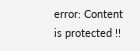error: Content is protected !!